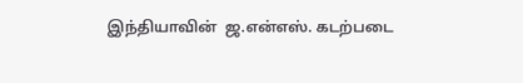இந்தியாவின்  ஜ.என்எஸ். கடற்படை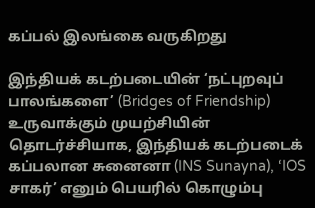கப்பல் இலங்கை வருகிறது

இந்தியக் கடற்படையின் ‘நட்புறவுப் பாலங்களை’ (Bridges of Friendship) உருவாக்கும் முயற்சியின் தொடர்ச்சியாக, இந்தியக் கடற்படைக் கப்பலான சுனைனா (INS Sunayna), ‘IOS சாகர்’ எனும் பெயரில் கொழும்பு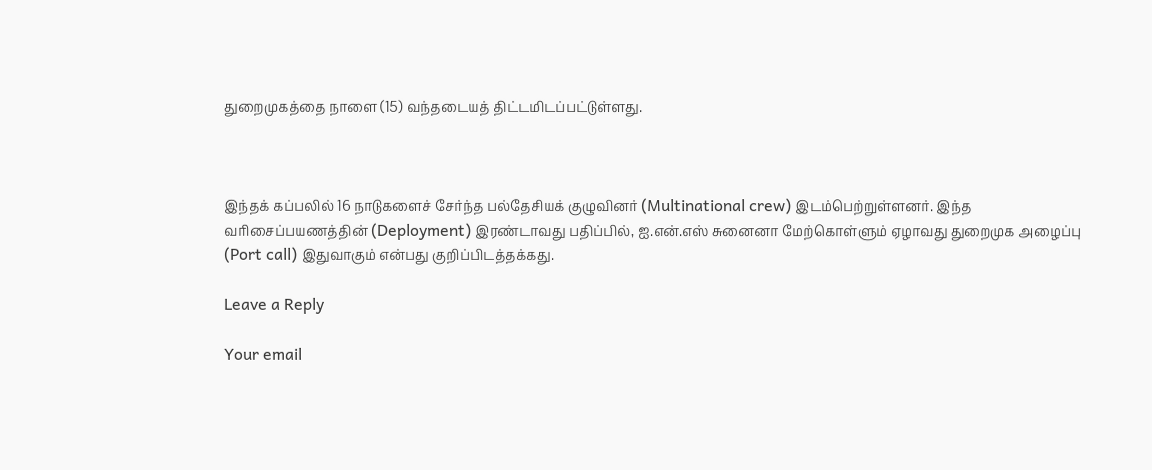துறைமுகத்தை நாளை (15) வந்தடையத் திட்டமிடப்பட்டுள்ளது.



இந்தக் கப்பலில் 16 நாடுகளைச் சேர்ந்த பல்தேசியக் குழுவினர் (Multinational crew) இடம்பெற்றுள்ளனர். இந்த வரிசைப்பயணத்தின் (Deployment) இரண்டாவது பதிப்பில், ஐ.என்.எஸ் சுனைனா மேற்கொள்ளும் ஏழாவது துறைமுக அழைப்பு (Port call) இதுவாகும் என்பது குறிப்பிடத்தக்கது.

Leave a Reply

Your email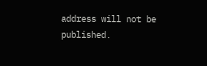address will not be published.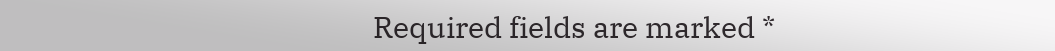Required fields are marked *